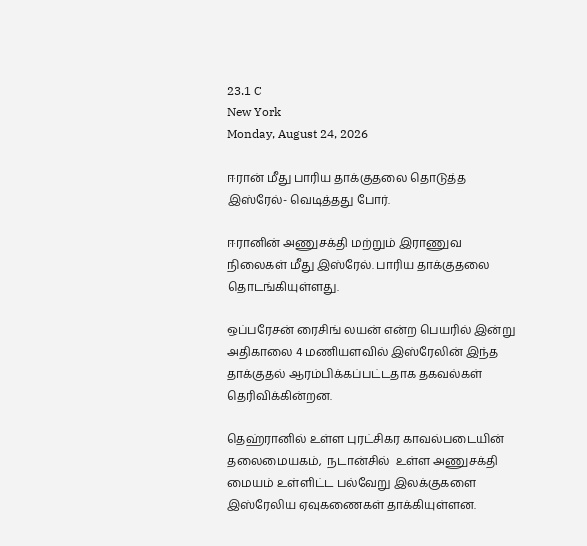23.1 C
New York
Monday, August 24, 2026

ஈரான் மீது பாரிய தாக்குதலை தொடுத்த இஸ்ரேல்- வெடித்தது போர்.

ஈரானின் அணுசக்தி மற்றும் இராணுவ நிலைகள் மீது இஸ்ரேல். பாரிய தாக்குதலை தொடங்கியுள்ளது.

ஒப்பரேசன் ரைசிங் லயன் என்ற பெயரில் இன்று அதிகாலை 4 மணியளவில் இஸ்ரேலின் இந்த தாக்குதல் ஆரம்பிக்கப்பட்டதாக தகவல்கள் தெரிவிக்கின்றன.

தெஹ்ரானில் உள்ள புரட்சிகர காவல்படையின் தலைமையகம்,  நடான்சில்  உள்ள அணுசக்தி மையம் உள்ளிட்ட பல்வேறு இலக்குகளை இஸ்ரேலிய ஏவுகணைகள் தாக்கியுள்ளன.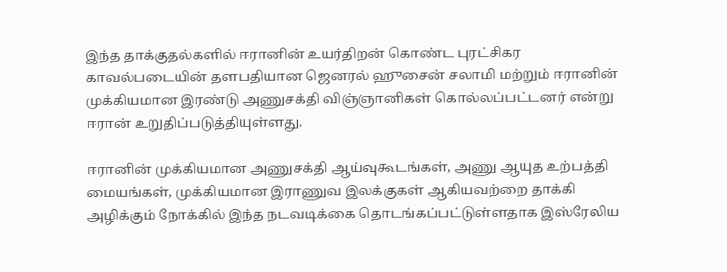இந்த தாக்குதல்களில் ஈரானின் உயர்திறன் கொண்ட புரட்சிகர காவல்படையின் தளபதியான ஜெனரல் ஹுசைன் சலாமி மற்றும் ஈரானின் முக்கியமான இரண்டு அணுசக்தி விஞ்ஞானிகள் கொல்லப்பட்டனர் என்று ஈரான் உறுதிப்படுத்தியுள்ளது.

ஈரானின் முக்கியமான அணுசக்தி ஆய்வுகூடங்கள், அணு ஆயுத உற்பத்தி மையங்கள், முக்கியமான இராணுவ இலக்குகள் ஆகியவற்றை தாக்கி அழிக்கும் நோக்கில் இந்த நடவடிக்கை தொடங்கப்பட்டுள்ளதாக இஸ்ரேலிய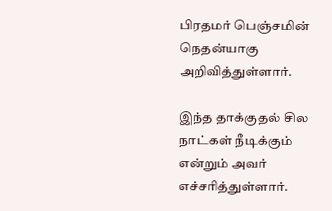பிரதமர் பெஞ்சமின் நெதன்யாகு அறிவித்துள்ளார்.

இந்த தாக்குதல் சில நாட்கள் நீடிக்கும் என்றும் அவர் எச்சரித்துள்ளார்.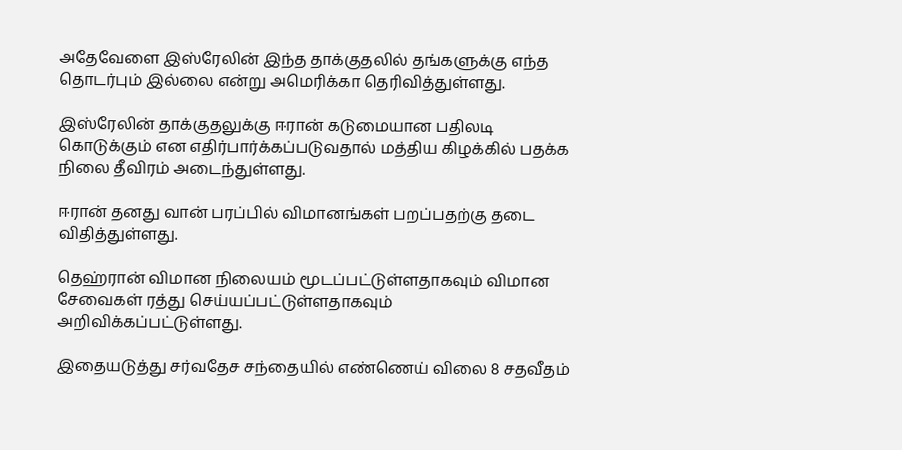அதேவேளை இஸ்ரேலின் இந்த தாக்குதலில் தங்களுக்கு எந்த தொடர்பும் இல்லை என்று அமெரிக்கா தெரிவித்துள்ளது.

இஸ்ரேலின் தாக்குதலுக்கு ஈரான் கடுமையான பதிலடி கொடுக்கும் என எதிர்பார்க்கப்படுவதால் மத்திய கிழக்கில் பதக்க நிலை தீவிரம் அடைந்துள்ளது.

ஈரான் தனது வான் பரப்பில் விமானங்கள் பறப்பதற்கு தடை விதித்துள்ளது.

தெஹ்ரான் விமான நிலையம் மூடப்பட்டுள்ளதாகவும் விமான சேவைகள் ரத்து செய்யப்பட்டுள்ளதாகவும் அறிவிக்கப்பட்டுள்ளது.

இதையடுத்து சர்வதேச சந்தையில் எண்ணெய் விலை 8 சதவீதம்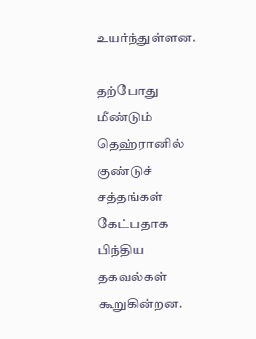உயர்ந்துள்ளன.

தற்போது மீண்டும் தெஹ்ரானில் குண்டுச் சத்தங்கள் கேட்பதாக பிந்திய தகவல்கள் கூறுகின்றன.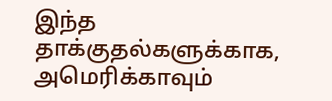இந்த தாக்குதல்களுக்காக, அமெரிக்காவும்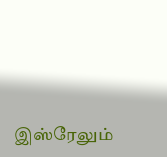இஸ்ரேலும்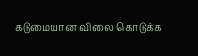கடுமையான விலை கொடுக்க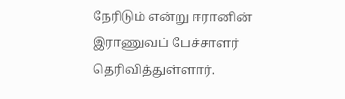நேரிடும் என்று ஈரானின் இராணுவப் பேச்சாளர் தெரிவித்துள்ளார்.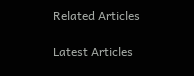Related Articles

Latest Articles